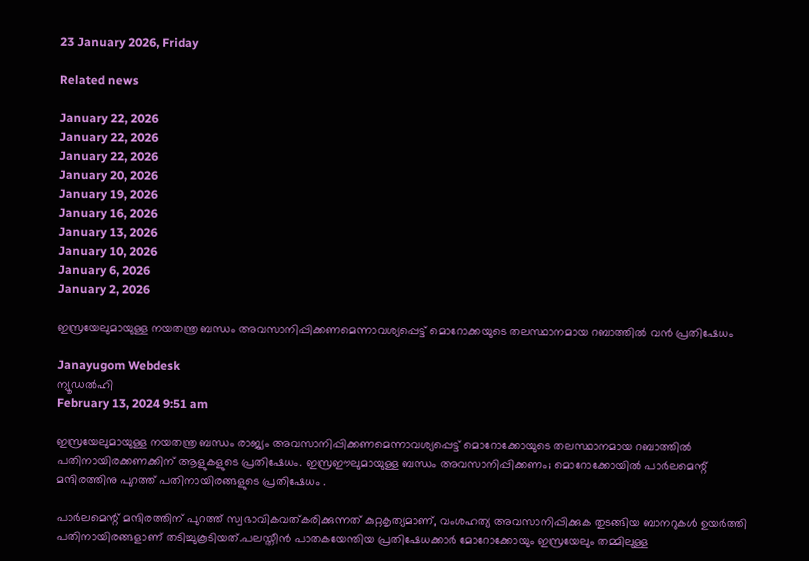23 January 2026, Friday

Related news

January 22, 2026
January 22, 2026
January 22, 2026
January 20, 2026
January 19, 2026
January 16, 2026
January 13, 2026
January 10, 2026
January 6, 2026
January 2, 2026

ഇസ്രയേലുമായുള്ള നയതന്ത്ര ബന്ധം അവസാനിപ്പിക്കണമെന്നാവശ്യപ്പെട്ട് മൊറോക്കയുടെ തലസ്ഥാനമായ റബാത്തില്‍ വന്‍ പ്രതിഷേധം

Janayugom Webdesk
ന്യൂഡല്‍ഹി
February 13, 2024 9:51 am

ഇസ്രയേലുമായുള്ള നയതന്ത്ര ബന്ധം രാജ്യം അവസാനിപ്പിക്കണമെന്നാവശ്യപ്പെട്ട് മൊറോക്കോയുടെ തലസ്ഥാനമായ റബാത്തില്‍ പതിനായിരക്കണക്കിന് ആളുകളുടെ പ്രതിഷേധം. ഇസ്രഈലുമായുള്ള ബന്ധം അവസാനിപ്പിക്കണം; മൊറോക്കോയിൽ പാർലമെന്റ് മന്ദിരത്തിനു പുറത്ത് പതിനായിരങ്ങളുടെ പ്രതിഷേധം .

പാർലമെന്റ് മന്ദിരത്തിന് പുറത്ത് സ്വഭാവികവത്കരിക്കുന്നത് കുറ്റകൃത്യമാണ്, വംശഹത്യ അവസാനിപ്പിക്കുക തുടങ്ങിയ ബാനറുകൾ ഉയർത്തി പതിനായിരങ്ങളാണ് തടിച്ചുകൂടിയത്.പലസ്തീൻ പാതകയേന്തിയ പ്രതിഷേധക്കാർ മോറോക്കോയും ഇസ്രയേലും തമ്മിലുള്ള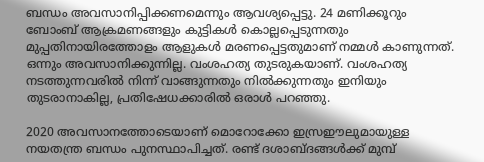ബന്ധം അവസാനിപ്പിക്കണമെന്നും ആവശ്യപ്പെട്ടു. 24 മണിക്കൂറും ബോംബ് ആക്രമണങ്ങളും കുട്ടികൾ കൊല്ലപ്പെടുന്നതും മുപ്പതിനായിരത്തോളം ആളുകൾ മരണപ്പെട്ടതുമാണ് നമ്മൾ കാണുന്നത്. ഒന്നും അവസാനിക്കുന്നില്ല. വംശഹത്യ തുടരുകയാണ്. വംശഹത്യ നടത്തുന്നവരിൽ നിന്ന് വാങ്ങുന്നതും നിൽക്കുന്നതും ഇനിയും തുടരാനാകില്ല, പ്രതിഷേധക്കാരിൽ ഒരാൾ പറഞ്ഞു.

2020 അവസാനത്തോടെയാണ് മൊറോക്കോ ഇസ്രഈലുമായുള്ള നയതന്ത്ര ബന്ധം പുനസ്ഥാപിച്ചത്. രണ്ട് ദശാബ്ദങ്ങൾക്ക് മുമ്പ്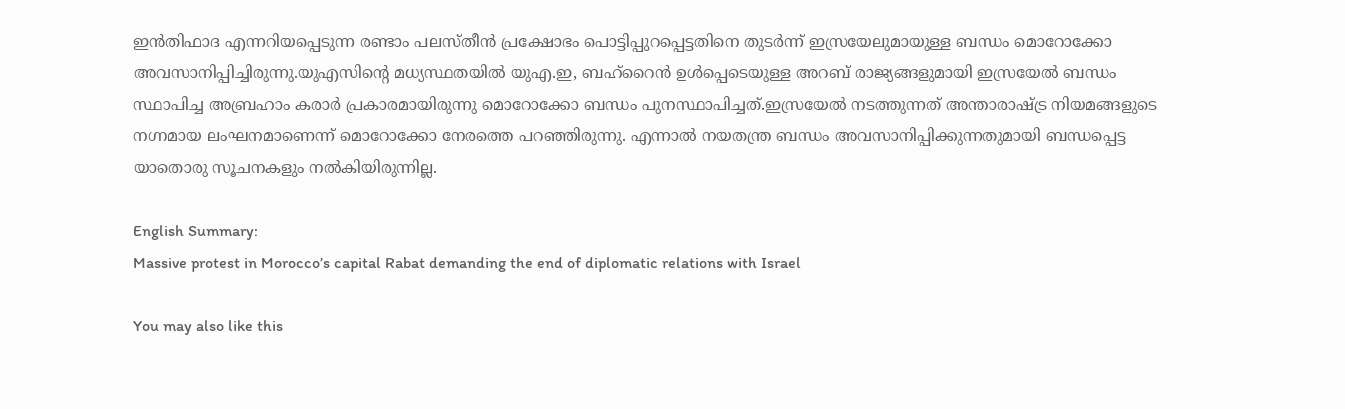ഇൻതിഫാദ എന്നറിയപ്പെടുന്ന രണ്ടാം പലസ്തീൻ പ്രക്ഷോഭം പൊട്ടിപ്പുറപ്പെട്ടതിനെ തുടർന്ന് ഇസ്രയേലുമായുള്ള ബന്ധം മൊറോക്കോ അവസാനിപ്പിച്ചിരുന്നു.യുഎസിന്റെ മധ്യസ്ഥതയിൽ യുഎ.ഇ, ബഹ്‌റൈൻ ഉൾപ്പെടെയുള്ള അറബ് രാജ്യങ്ങളുമായി ഇസ്രയേല്‍ ബന്ധം സ്ഥാപിച്ച അബ്രഹാം കരാർ പ്രകാരമായിരുന്നു മൊറോക്കോ ബന്ധം പുനസ്ഥാപിച്ചത്.ഇസ്രയേൽ നടത്തുന്നത് അന്താരാഷ്ട്ര നിയമങ്ങളുടെ നഗ്നമായ ലംഘനമാണെന്ന് മൊറോക്കോ നേരത്തെ പറഞ്ഞിരുന്നു. എന്നാൽ നയതന്ത്ര ബന്ധം അവസാനിപ്പിക്കുന്നതുമായി ബന്ധപ്പെട്ട യാതൊരു സൂചനകളും നൽകിയിരുന്നില്ല.

English Summary:
Massive protest in Morocco’s capital Rabat demanding the end of diplomatic relations with Israel

You may also like this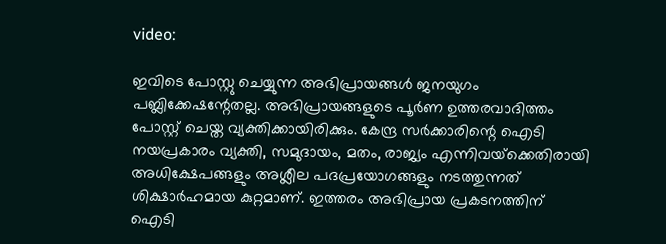video:

ഇവിടെ പോസ്റ്റു ചെയ്യുന്ന അഭിപ്രായങ്ങള്‍ ജനയുഗം പബ്ലിക്കേഷന്റേതല്ല. അഭിപ്രായങ്ങളുടെ പൂര്‍ണ ഉത്തരവാദിത്തം പോസ്റ്റ് ചെയ്ത വ്യക്തിക്കായിരിക്കും. കേന്ദ്ര സര്‍ക്കാരിന്റെ ഐടി നയപ്രകാരം വ്യക്തി, സമുദായം, മതം, രാജ്യം എന്നിവയ്‌ക്കെതിരായി അധിക്ഷേപങ്ങളും അശ്ലീല പദപ്രയോഗങ്ങളും നടത്തുന്നത് ശിക്ഷാര്‍ഹമായ കുറ്റമാണ്. ഇത്തരം അഭിപ്രായ പ്രകടനത്തിന് ഐടി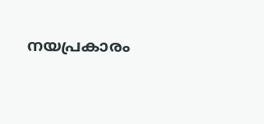നയപ്രകാരം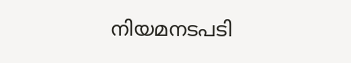നിയമനടപടി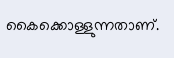കൈക്കൊള്ളുന്നതാണ്.